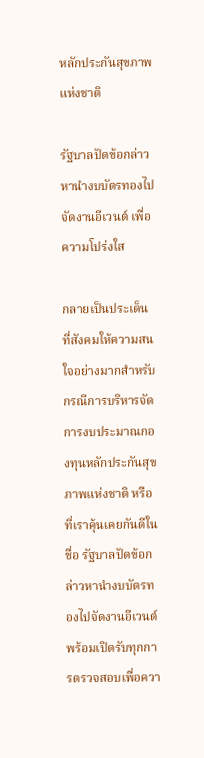หลักประกันสุขภาพแห่งชาติ

รัฐบาลปัดข้อกล่าวหานำงบบัตรทองไปจัดงานอีเวนต์ เพื่อความโปร่งใส

กลายเป็นประเด็นที่สังคมให้ความสนใจอย่างมากสำหรับกรณีการบริหารจัดการงบประมาณกองทุนหลักประกันสุขภาพแห่งชาติ หรือที่เราคุ้นเคยกันดีในชื่อ รัฐบาลปัดข้อกล่าวหานำงบบัตรทองไปจัดงานอีเวนต์ พร้อมเปิดรับทุกการตรวจสอบเพื่อควา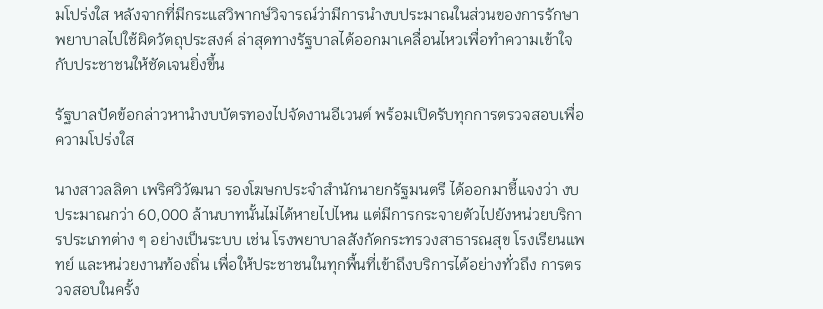มโปร่งใส หลังจากที่มีกระแสวิพากษ์วิจารณ์ว่ามีการนำงบประมาณในส่วนของการรักษาพยาบาลไปใช้ผิดวัตถุประสงค์ ล่าสุดทางรัฐบาลได้ออกมาเคลื่อนไหวเพื่อทำความเข้าใจกับประชาชนให้ชัดเจนยิ่งขึ้น

รัฐบาลปัดข้อกล่าวหานำงบบัตรทองไปจัดงานอีเวนต์ พร้อมเปิดรับทุกการตรวจสอบเพื่อความโปร่งใส

นางสาวลลิดา เพริศวิวัฒนา รองโฆษกประจำสำนักนายกรัฐมนตรี ได้ออกมาชี้แจงว่า งบประมาณกว่า 60,000 ล้านบาทนั้นไม่ได้หายไปไหน แต่มีการกระจายตัวไปยังหน่วยบริการประเภทต่าง ๆ อย่างเป็นระบบ เช่น โรงพยาบาลสังกัดกระทรวงสาธารณสุข โรงเรียนแพทย์ และหน่วยงานท้องถิ่น เพื่อให้ประชาชนในทุกพื้นที่เข้าถึงบริการได้อย่างทั่วถึง การตรวจสอบในครั้ง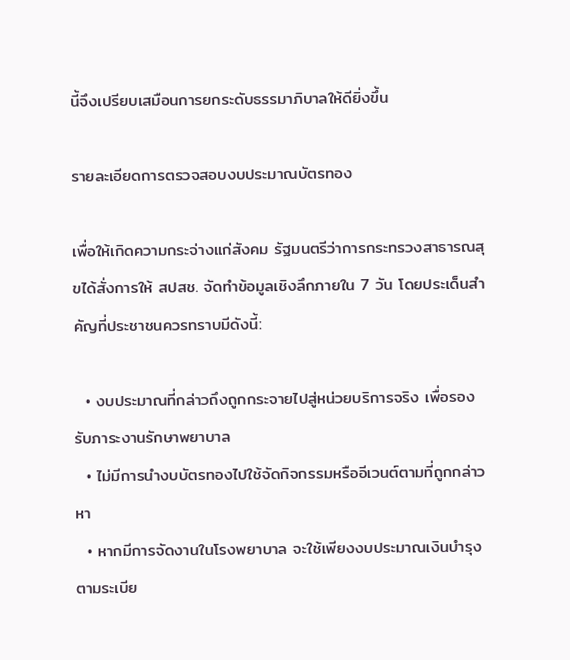นี้จึงเปรียบเสมือนการยกระดับธรรมาภิบาลให้ดียิ่งขึ้น

รายละเอียดการตรวจสอบงบประมาณบัตรทอง

เพื่อให้เกิดความกระจ่างแก่สังคม รัฐมนตรีว่าการกระทรวงสาธารณสุขได้สั่งการให้ สปสช. จัดทำข้อมูลเชิงลึกภายใน 7 วัน โดยประเด็นสำคัญที่ประชาชนควรทราบมีดังนี้:

  • งบประมาณที่กล่าวถึงถูกกระจายไปสู่หน่วยบริการจริง เพื่อรองรับภาระงานรักษาพยาบาล
  • ไม่มีการนำงบบัตรทองไปใช้จัดกิจกรรมหรืออีเวนต์ตามที่ถูกกล่าวหา
  • หากมีการจัดงานในโรงพยาบาล จะใช้เพียงงบประมาณเงินบำรุงตามระเบีย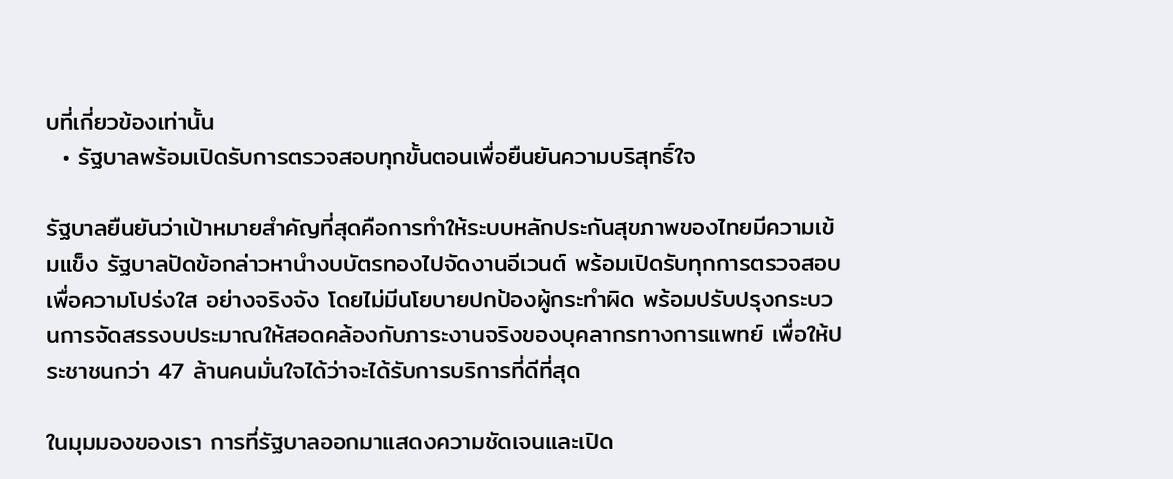บที่เกี่ยวข้องเท่านั้น
  • รัฐบาลพร้อมเปิดรับการตรวจสอบทุกขั้นตอนเพื่อยืนยันความบริสุทธิ์ใจ

รัฐบาลยืนยันว่าเป้าหมายสำคัญที่สุดคือการทำให้ระบบหลักประกันสุขภาพของไทยมีความเข้มแข็ง รัฐบาลปัดข้อกล่าวหานำงบบัตรทองไปจัดงานอีเวนต์ พร้อมเปิดรับทุกการตรวจสอบเพื่อความโปร่งใส อย่างจริงจัง โดยไม่มีนโยบายปกป้องผู้กระทำผิด พร้อมปรับปรุงกระบวนการจัดสรรงบประมาณให้สอดคล้องกับภาระงานจริงของบุคลากรทางการแพทย์ เพื่อให้ประชาชนกว่า 47 ล้านคนมั่นใจได้ว่าจะได้รับการบริการที่ดีที่สุด

ในมุมมองของเรา การที่รัฐบาลออกมาแสดงความชัดเจนและเปิด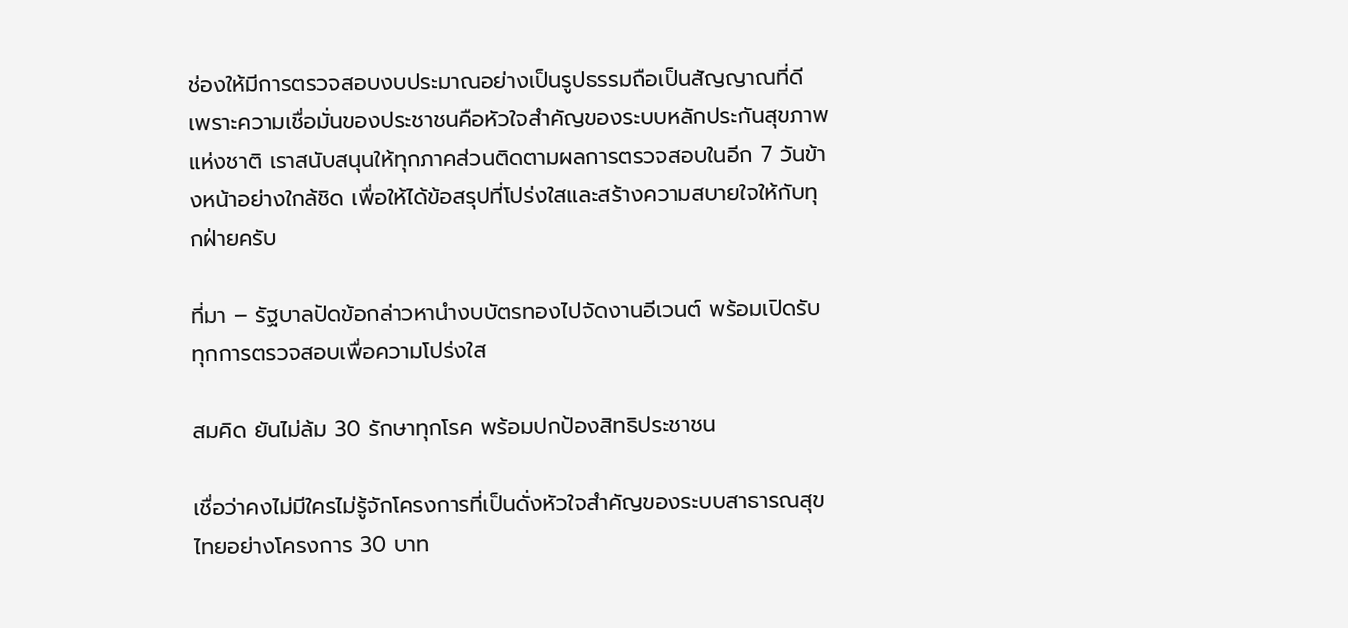ช่องให้มีการตรวจสอบงบประมาณอย่างเป็นรูปธรรมถือเป็นสัญญาณที่ดี เพราะความเชื่อมั่นของประชาชนคือหัวใจสำคัญของระบบหลักประกันสุขภาพแห่งชาติ เราสนับสนุนให้ทุกภาคส่วนติดตามผลการตรวจสอบในอีก 7 วันข้างหน้าอย่างใกล้ชิด เพื่อให้ได้ข้อสรุปที่โปร่งใสและสร้างความสบายใจให้กับทุกฝ่ายครับ

ที่มา – รัฐบาลปัดข้อกล่าวหานำงบบัตรทองไปจัดงานอีเวนต์ พร้อมเปิดรับทุกการตรวจสอบเพื่อความโปร่งใส

สมคิด ยันไม่ล้ม 30 รักษาทุกโรค พร้อมปกป้องสิทธิประชาชน

เชื่อว่าคงไม่มีใครไม่รู้จักโครงการที่เป็นดั่งหัวใจสำคัญของระบบสาธารณสุขไทยอย่างโครงการ 30 บาท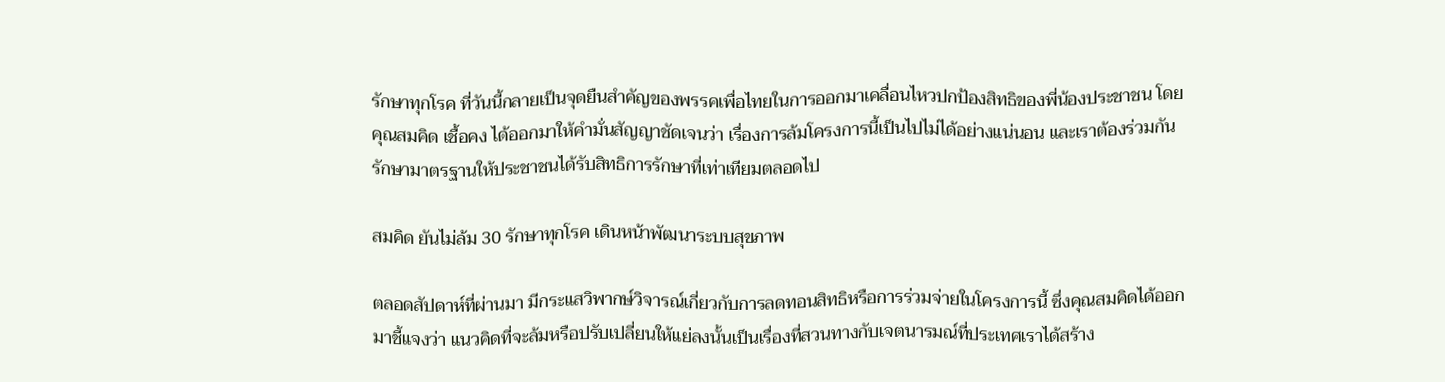รักษาทุกโรค ที่วันนี้กลายเป็นจุดยืนสำคัญของพรรคเพื่อไทยในการออกมาเคลื่อนไหวปกป้องสิทธิของพี่น้องประชาชน โดยคุณสมคิด เชื้อคง ได้ออกมาให้คำมั่นสัญญาชัดเจนว่า เรื่องการล้มโครงการนี้เป็นไปไม่ได้อย่างแน่นอน และเราต้องร่วมกันรักษามาตรฐานให้ประชาชนได้รับสิทธิการรักษาที่เท่าเทียมตลอดไป

สมคิด ยันไม่ล้ม 30 รักษาทุกโรค เดินหน้าพัฒนาระบบสุขภาพ

ตลอดสัปดาห์ที่ผ่านมา มีกระแสวิพากษ์วิจารณ์เกี่ยวกับการลดทอนสิทธิหรือการร่วมจ่ายในโครงการนี้ ซึ่งคุณสมคิดได้ออกมาชี้แจงว่า แนวคิดที่จะล้มหรือปรับเปลี่ยนให้แย่ลงนั้นเป็นเรื่องที่สวนทางกับเจตนารมณ์ที่ประเทศเราได้สร้าง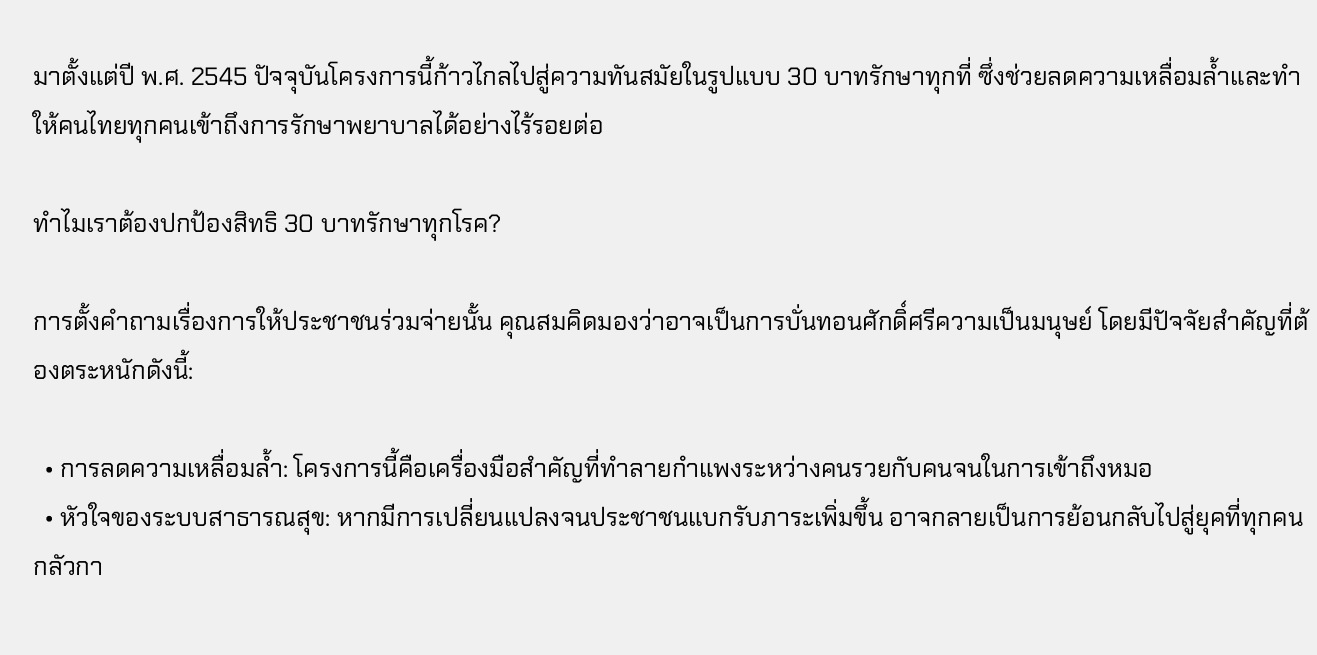มาตั้งแต่ปี พ.ศ. 2545 ปัจจุบันโครงการนี้ก้าวไกลไปสู่ความทันสมัยในรูปแบบ 30 บาทรักษาทุกที่ ซึ่งช่วยลดความเหลื่อมล้ำและทำให้คนไทยทุกคนเข้าถึงการรักษาพยาบาลได้อย่างไร้รอยต่อ

ทำไมเราต้องปกป้องสิทธิ 30 บาทรักษาทุกโรค?

การตั้งคำถามเรื่องการให้ประชาชนร่วมจ่ายนั้น คุณสมคิดมองว่าอาจเป็นการบั่นทอนศักดิ์ศรีความเป็นมนุษย์ โดยมีปัจจัยสำคัญที่ต้องตระหนักดังนี้:

  • การลดความเหลื่อมล้ำ: โครงการนี้คือเครื่องมือสำคัญที่ทำลายกำแพงระหว่างคนรวยกับคนจนในการเข้าถึงหมอ
  • หัวใจของระบบสาธารณสุข: หากมีการเปลี่ยนแปลงจนประชาชนแบกรับภาระเพิ่มขึ้น อาจกลายเป็นการย้อนกลับไปสู่ยุคที่ทุกคนกลัวกา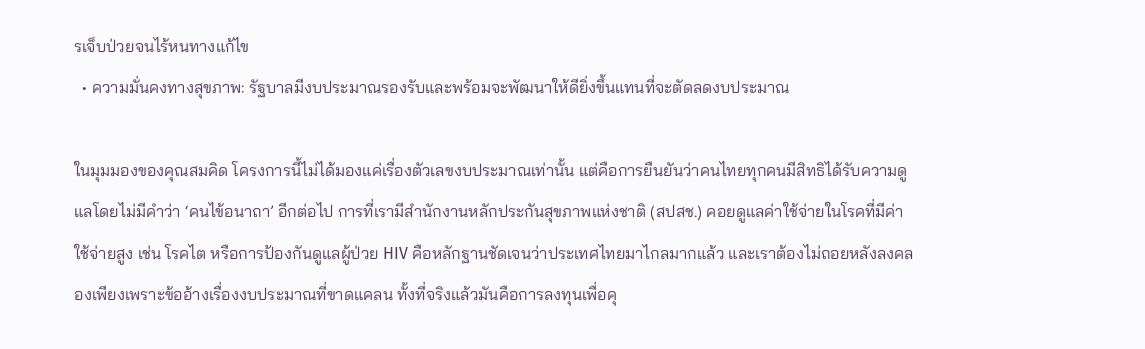รเจ็บป่วยจนไร้หนทางแก้ไข
  • ความมั่นคงทางสุขภาพ: รัฐบาลมีงบประมาณรองรับและพร้อมจะพัฒนาให้ดียิ่งขึ้นแทนที่จะตัดลดงบประมาณ

ในมุมมองของคุณสมคิด โครงการนี้ไม่ได้มองแค่เรื่องตัวเลขงบประมาณเท่านั้น แต่คือการยืนยันว่าคนไทยทุกคนมีสิทธิได้รับความดูแลโดยไม่มีคำว่า ‘คนไข้อนาถา’ อีกต่อไป การที่เรามีสำนักงานหลักประกันสุขภาพแห่งชาติ (สปสช.) คอยดูแลค่าใช้จ่ายในโรคที่มีค่าใช้จ่ายสูง เช่น โรคไต หรือการป้องกันดูแลผู้ป่วย HIV คือหลักฐานชัดเจนว่าประเทศไทยมาไกลมากแล้ว และเราต้องไม่ถอยหลังลงคลองเพียงเพราะข้ออ้างเรื่องงบประมาณที่ขาดแคลน ทั้งที่จริงแล้วมันคือการลงทุนเพื่อคุ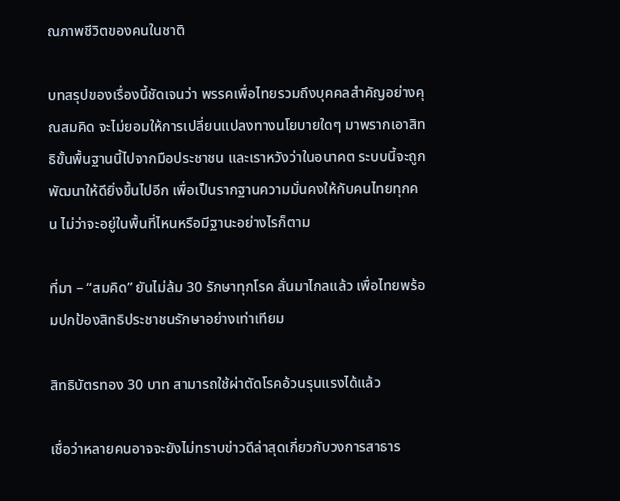ณภาพชีวิตของคนในชาติ

บทสรุปของเรื่องนี้ชัดเจนว่า พรรคเพื่อไทยรวมถึงบุคคลสำคัญอย่างคุณสมคิด จะไม่ยอมให้การเปลี่ยนแปลงทางนโยบายใดๆ มาพรากเอาสิทธิขั้นพื้นฐานนี้ไปจากมือประชาชน และเราหวังว่าในอนาคต ระบบนี้จะถูกพัฒนาให้ดียิ่งขึ้นไปอีก เพื่อเป็นรากฐานความมั่นคงให้กับคนไทยทุกคน ไม่ว่าจะอยู่ในพื้นที่ไหนหรือมีฐานะอย่างไรก็ตาม

ที่มา – “สมคิด” ยันไม่ล้ม 30 รักษาทุกโรค ลั่นมาไกลแล้ว เพื่อไทยพร้อมปกป้องสิทธิประชาชนรักษาอย่างเท่าเทียม

สิทธิบัตรทอง 30 บาท สามารถใช้ผ่าตัดโรคอ้วนรุนแรงได้แล้ว

เชื่อว่าหลายคนอาจจะยังไม่ทราบข่าวดีล่าสุดเกี่ยวกับวงการสาธาร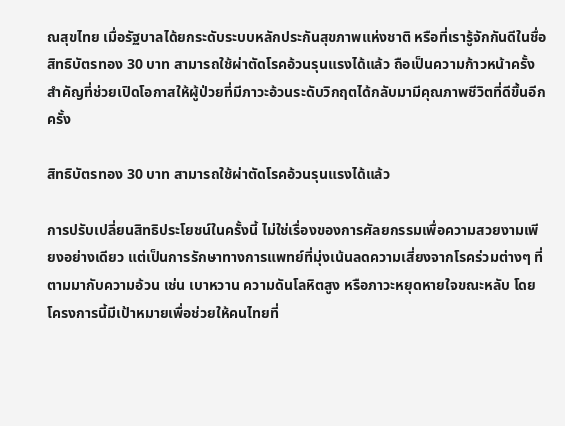ณสุขไทย เมื่อรัฐบาลได้ยกระดับระบบหลักประกันสุขภาพแห่งชาติ หรือที่เรารู้จักกันดีในชื่อ สิทธิบัตรทอง 30 บาท สามารถใช้ผ่าตัดโรคอ้วนรุนแรงได้แล้ว ถือเป็นความก้าวหน้าครั้งสำคัญที่ช่วยเปิดโอกาสให้ผู้ป่วยที่มีภาวะอ้วนระดับวิกฤตได้กลับมามีคุณภาพชีวิตที่ดีขึ้นอีกครั้ง

สิทธิบัตรทอง 30 บาท สามารถใช้ผ่าตัดโรคอ้วนรุนแรงได้แล้ว

การปรับเปลี่ยนสิทธิประโยชน์ในครั้งนี้ ไม่ใช่เรื่องของการศัลยกรรมเพื่อความสวยงามเพียงอย่างเดียว แต่เป็นการรักษาทางการแพทย์ที่มุ่งเน้นลดความเสี่ยงจากโรคร่วมต่างๆ ที่ตามมากับความอ้วน เช่น เบาหวาน ความดันโลหิตสูง หรือภาวะหยุดหายใจขณะหลับ โดยโครงการนี้มีเป้าหมายเพื่อช่วยให้คนไทยที่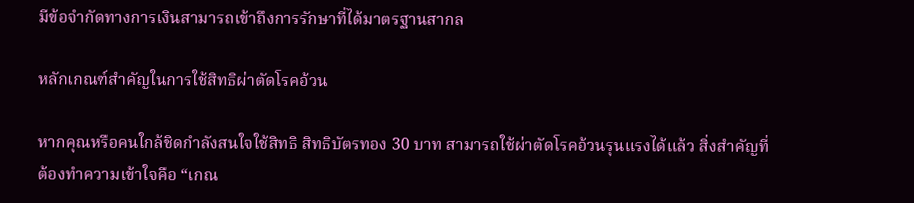มีข้อจำกัดทางการเงินสามารถเข้าถึงการรักษาที่ได้มาตรฐานสากล

หลักเกณฑ์สำคัญในการใช้สิทธิผ่าตัดโรคอ้วน

หากคุณหรือคนใกล้ชิดกำลังสนใจใช้สิทธิ สิทธิบัตรทอง 30 บาท สามารถใช้ผ่าตัดโรคอ้วนรุนแรงได้แล้ว สิ่งสำคัญที่ต้องทำความเข้าใจคือ “เกณ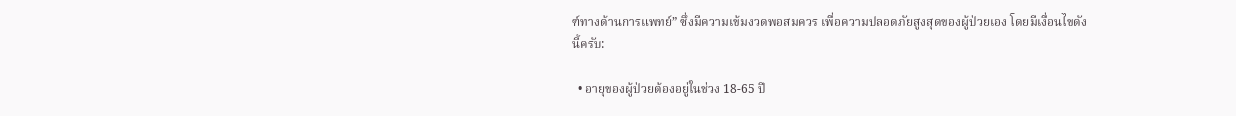ฑ์ทางด้านการแพทย์” ซึ่งมีความเข้มงวดพอสมควร เพื่อความปลอดภัยสูงสุดของผู้ป่วยเอง โดยมีเงื่อนไขดังนี้ครับ:

  • อายุของผู้ป่วยต้องอยู่ในช่วง 18-65 ปี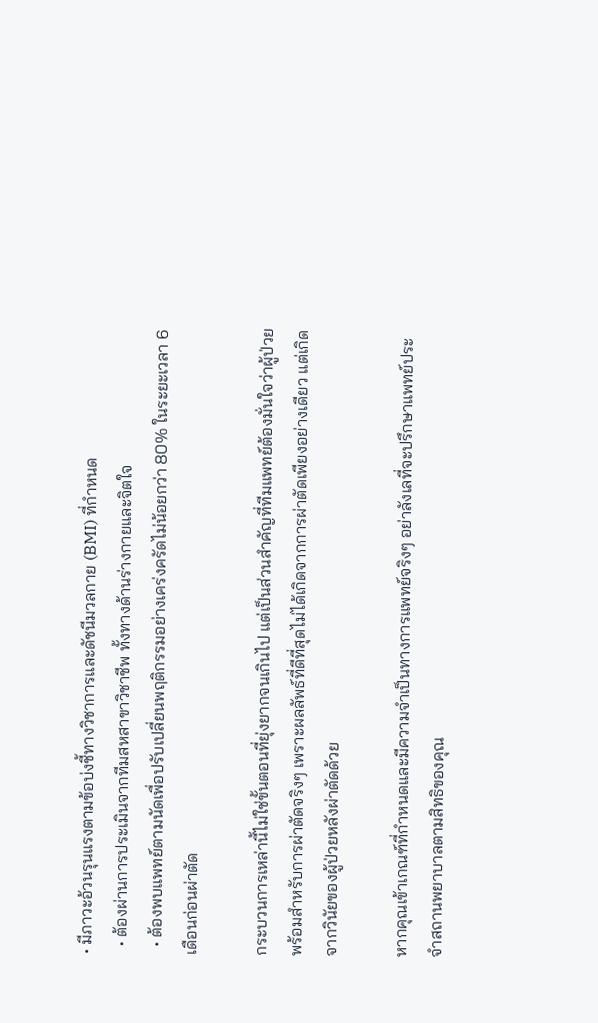• มีภาวะอ้วนรุนแรงตามข้อบ่งชี้ทางวิชาการและดัชนีมวลกาย (BMI) ที่กำหนด
  • ต้องผ่านการประเมินจากทีมสหสาขาวิชาชีพ ทั้งทางด้านร่างกายและจิตใจ
  • ต้องพบแพทย์ตามนัดเพื่อปรับเปลี่ยนพฤติกรรมอย่างเคร่งครัดไม่น้อยกว่า 80% ในระยะเวลา 6 เดือนก่อนผ่าตัด

กระบวนการเหล่านี้ไม่ใช่ขั้นตอนที่ยุ่งยากจนเกินไป แต่เป็นส่วนสำคัญที่ทีมแพทย์ต้องมั่นใจว่าผู้ป่วยพร้อมสำหรับการผ่าตัดจริงๆ เพราะผลลัพธ์ที่ดีที่สุดไม่ได้เกิดจากการผ่าตัดเพียงอย่างเดียว แต่เกิดจากวินัยของผู้ป่วยหลังผ่าตัดด้วย

หากคุณเข้าเกณฑ์ที่กำหนดและมีความจำเป็นทางการแพทย์จริงๆ อย่าลังเลที่จะปรึกษาแพทย์ประจำสถานพยาบาลตามสิทธิของคุณ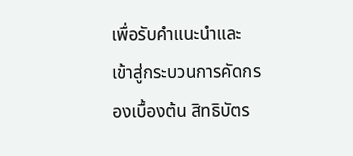เพื่อรับคำแนะนำและเข้าสู่กระบวนการคัดกรองเบื้องต้น สิทธิบัตร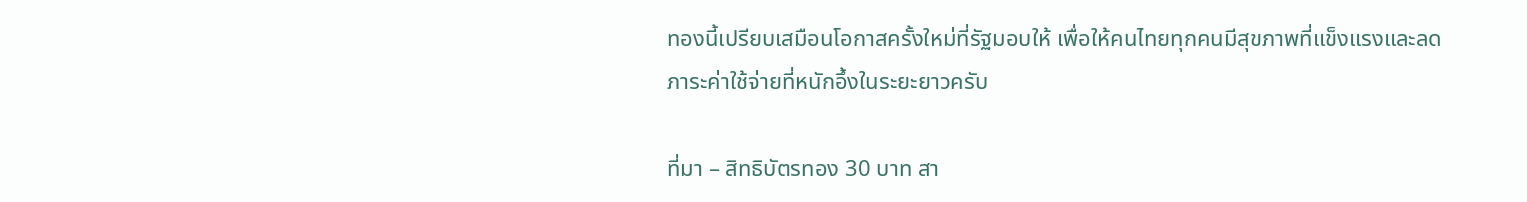ทองนี้เปรียบเสมือนโอกาสครั้งใหม่ที่รัฐมอบให้ เพื่อให้คนไทยทุกคนมีสุขภาพที่แข็งแรงและลดภาระค่าใช้จ่ายที่หนักอึ้งในระยะยาวครับ

ที่มา – สิทธิบัตรทอง 30 บาท สา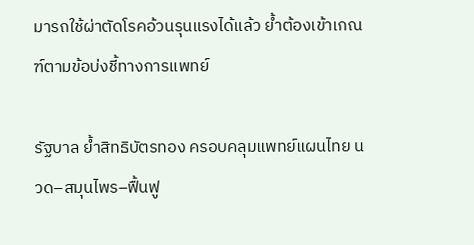มารถใช้ผ่าตัดโรคอ้วนรุนแรงได้แล้ว ย้ำต้องเข้าเกณฑ์ตามข้อบ่งชี้ทางการแพทย์

รัฐบาล ย้ำสิทธิบัตรทอง ครอบคลุมแพทย์แผนไทย นวด–สมุนไพร–ฟื้นฟู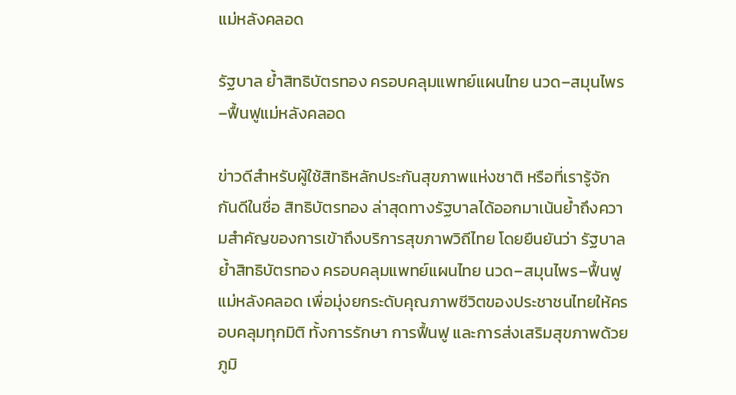แม่หลังคลอด

รัฐบาล ย้ำสิทธิบัตรทอง ครอบคลุมแพทย์แผนไทย นวด–สมุนไพร–ฟื้นฟูแม่หลังคลอด

ข่าวดีสำหรับผู้ใช้สิทธิหลักประกันสุขภาพแห่งชาติ หรือที่เรารู้จักกันดีในชื่อ สิทธิบัตรทอง ล่าสุดทางรัฐบาลได้ออกมาเน้นย้ำถึงความสำคัญของการเข้าถึงบริการสุขภาพวิถีไทย โดยยืนยันว่า รัฐบาล ย้ำสิทธิบัตรทอง ครอบคลุมแพทย์แผนไทย นวด–สมุนไพร–ฟื้นฟูแม่หลังคลอด เพื่อมุ่งยกระดับคุณภาพชีวิตของประชาชนไทยให้ครอบคลุมทุกมิติ ทั้งการรักษา การฟื้นฟู และการส่งเสริมสุขภาพด้วยภูมิ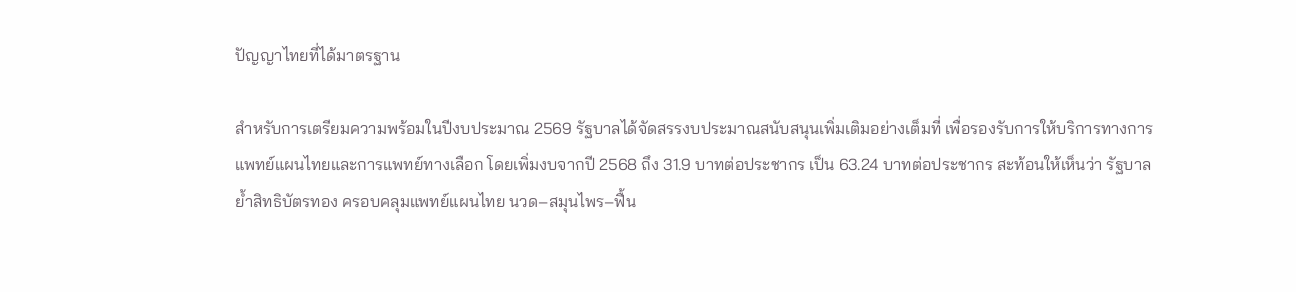ปัญญาไทยที่ได้มาตรฐาน

สำหรับการเตรียมความพร้อมในปีงบประมาณ 2569 รัฐบาลได้จัดสรรงบประมาณสนับสนุนเพิ่มเติมอย่างเต็มที่ เพื่อรองรับการให้บริการทางการแพทย์แผนไทยและการแพทย์ทางเลือก โดยเพิ่มงบจากปี 2568 ถึง 31.9 บาทต่อประชากร เป็น 63.24 บาทต่อประชากร สะท้อนให้เห็นว่า รัฐบาล ย้ำสิทธิบัตรทอง ครอบคลุมแพทย์แผนไทย นวด–สมุนไพร–ฟื้น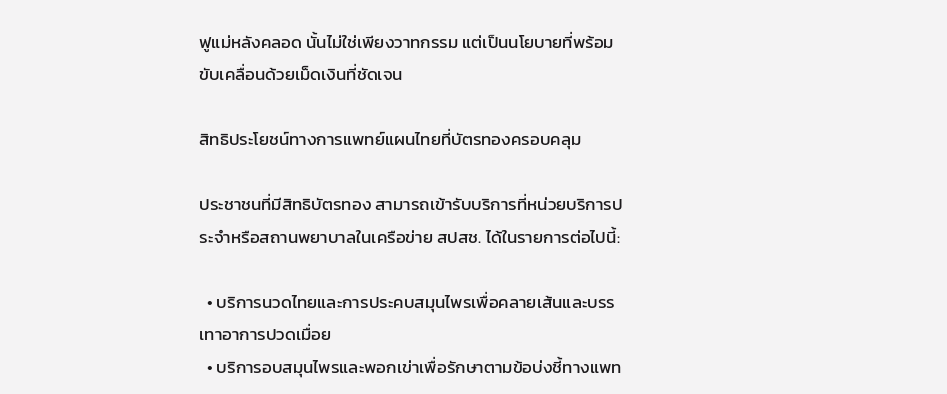ฟูแม่หลังคลอด นั้นไม่ใช่เพียงวาทกรรม แต่เป็นนโยบายที่พร้อมขับเคลื่อนด้วยเม็ดเงินที่ชัดเจน

สิทธิประโยชน์ทางการแพทย์แผนไทยที่บัตรทองครอบคลุม

ประชาชนที่มีสิทธิบัตรทอง สามารถเข้ารับบริการที่หน่วยบริการประจำหรือสถานพยาบาลในเครือข่าย สปสช. ได้ในรายการต่อไปนี้:

  • บริการนวดไทยและการประคบสมุนไพรเพื่อคลายเส้นและบรรเทาอาการปวดเมื่อย
  • บริการอบสมุนไพรและพอกเข่าเพื่อรักษาตามข้อบ่งชี้ทางแพท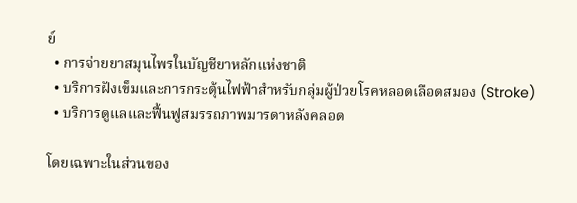ย์
  • การจ่ายยาสมุนไพรในบัญชียาหลักแห่งชาติ
  • บริการฝังเข็มและการกระตุ้นไฟฟ้าสำหรับกลุ่มผู้ป่วยโรคหลอดเลือดสมอง (Stroke)
  • บริการดูแลและฟื้นฟูสมรรถภาพมารดาหลังคลอด

โดยเฉพาะในส่วนของ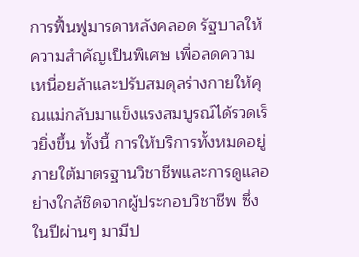การฟื้นฟูมารดาหลังคลอด รัฐบาลให้ความสำคัญเป็นพิเศษ เพื่อลดความเหนื่อยล้าและปรับสมดุลร่างกายให้คุณแม่กลับมาแข็งแรงสมบูรณ์ได้รวดเร็วยิ่งขึ้น ทั้งนี้ การให้บริการทั้งหมดอยู่ภายใต้มาตรฐานวิชาชีพและการดูแลอย่างใกล้ชิดจากผู้ประกอบวิชาชีพ ซึ่งในปีผ่านๆ มามีป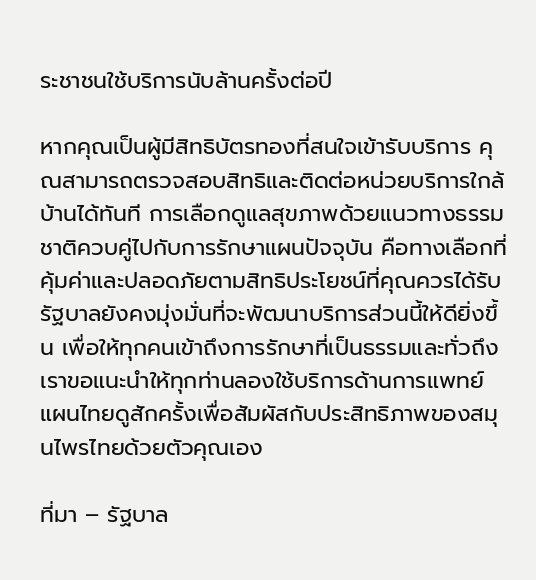ระชาชนใช้บริการนับล้านครั้งต่อปี

หากคุณเป็นผู้มีสิทธิบัตรทองที่สนใจเข้ารับบริการ คุณสามารถตรวจสอบสิทธิและติดต่อหน่วยบริการใกล้บ้านได้ทันที การเลือกดูแลสุขภาพด้วยแนวทางธรรมชาติควบคู่ไปกับการรักษาแผนปัจจุบัน คือทางเลือกที่คุ้มค่าและปลอดภัยตามสิทธิประโยชน์ที่คุณควรได้รับ รัฐบาลยังคงมุ่งมั่นที่จะพัฒนาบริการส่วนนี้ให้ดียิ่งขึ้น เพื่อให้ทุกคนเข้าถึงการรักษาที่เป็นธรรมและทั่วถึง เราขอแนะนำให้ทุกท่านลองใช้บริการด้านการแพทย์แผนไทยดูสักครั้งเพื่อสัมผัสกับประสิทธิภาพของสมุนไพรไทยด้วยตัวคุณเอง

ที่มา – รัฐบาล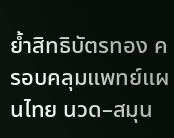ย้ำสิทธิบัตรทอง ครอบคลุมแพทย์แผนไทย นวด–สมุน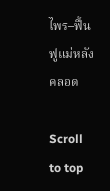ไพร–ฟื้นฟูแม่หลังคลอด

Scroll to top